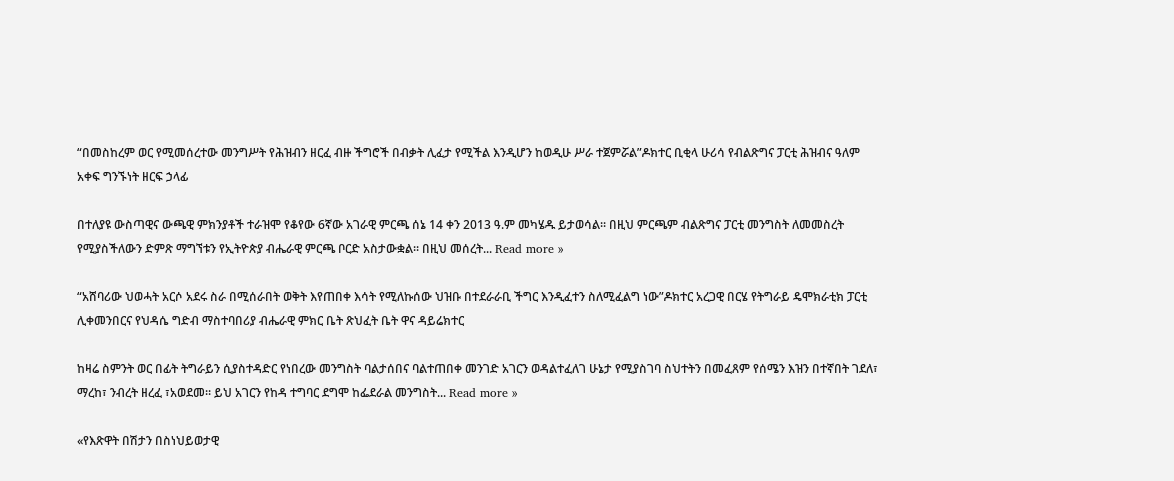“በመስከረም ወር የሚመሰረተው መንግሥት የሕዝብን ዘርፈ ብዙ ችግሮች በብቃት ሊፈታ የሚችል እንዲሆን ከወዲሁ ሥራ ተጀምሯል”ዶክተር ቢቂላ ሁሪሳ የብልጽግና ፓርቲ ሕዝብና ዓለም አቀፍ ግንኙነት ዘርፍ ኃላፊ

በተለያዩ ውስጣዊና ውጫዊ ምክንያቶች ተራዝሞ የቆየው 6ኛው አገራዊ ምርጫ ሰኔ 14 ቀን 2013 ዓ.ም መካሄዱ ይታወሳል፡፡ በዚህ ምርጫም ብልጽግና ፓርቲ መንግስት ለመመስረት የሚያስችለውን ድምጽ ማግኘቱን የኢትዮጵያ ብሔራዊ ምርጫ ቦርድ አስታውቋል፡፡ በዚህ መሰረት... Read more »

“አሸባሪው ህወሓት አርሶ አደሩ ስራ በሚሰራበት ወቅት እየጠበቀ እሳት የሚለኩሰው ህዝቡ በተደራራቢ ችግር እንዲፈተን ስለሚፈልግ ነው”ዶክተር አረጋዊ በርሄ የትግራይ ዴሞክራቲክ ፓርቲ ሊቀመንበርና የህዳሴ ግድብ ማስተባበሪያ ብሔራዊ ምክር ቤት ጽህፈት ቤት ዋና ዳይሬክተር

ከዛሬ ስምንት ወር በፊት ትግራይን ሲያስተዳድር የነበረው መንግስት ባልታሰበና ባልተጠበቀ መንገድ አገርን ወዳልተፈለገ ሁኔታ የሚያስገባ ስህተትን በመፈጸም የሰሜን እዝን በተኛበት ገደለ፣ ማረከ፣ ንብረት ዘረፈ ፣አወደመ። ይህ አገርን የከዳ ተግባር ደግሞ ከፌደራል መንግስት... Read more »

«የእጽዋት በሽታን በስነህይወታዊ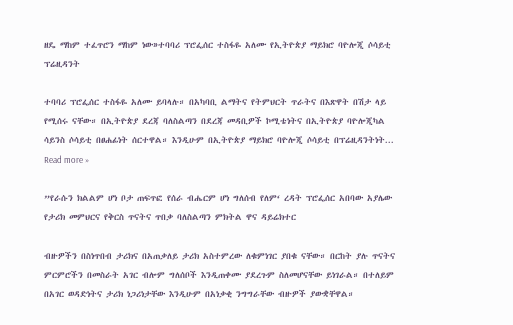ዘዴ ማከም ተፈጥሮን ማከም ነው»ተባባሪ ፕሮፌሰር ተስፋዬ አለሙ የኢትዮጵያ ማይክሮ ባዮሎጂ ሶሳይቲ ፕሬዚዳንት

ተባባሪ ፕሮፌሰር ተስፋዬ አለሙ ይባላሉ። በአካባቢ ልማትና የትምህርት ጥራትና በእጽዋት በሽታ ላይ የሚሰሩ ናቸው። በኢትዮጵያ ደረጃ ባለስልጣን በደረጃ መዳቢዎች ኮሚቴነትና በኢትዮጵያ ባዮሎጂካል ሳይንስ ሶሳይቲ በፀሐፊነት ሰርተዋል። እንዲሁም በኢትዮጵያ ማይክሮ ባዮሎጂ ሶሳይቲ በፕሬዚዳንትነት... Read more »

”የራሱን ክልልም ሆነ ቦታ ጠፍጥፎ የሰራ ብሔርም ሆነ ግለሰብ የለም‘ ረዳት ፕሮፌሰር አበባው አያሌው የታሪክ መምህርና የቅርስ ጥናትና ጥበቃ ባለስልጣን ምክትል ዋና ዳይሬክተር

ብዙዎችን በስነጥበብ ታሪክና በአጠቃለይ ታሪክ አስተምረው ለቁምነገር ያበቁ ናቸው። በርከት ያሉ ጥናትና ምርምሮችን በመስራት አገር ብሎም ግለሰቦች እንዲጠቀሙ ያደረጉም ስለመሆናቸው ይነገራል። በተለይም በአገር ወዳድነትና ታሪክ ነጋሪነታቸው እንዲሁም በአነቃቂ ንግግራቸው ብዙዎች ያውቋቸዋል።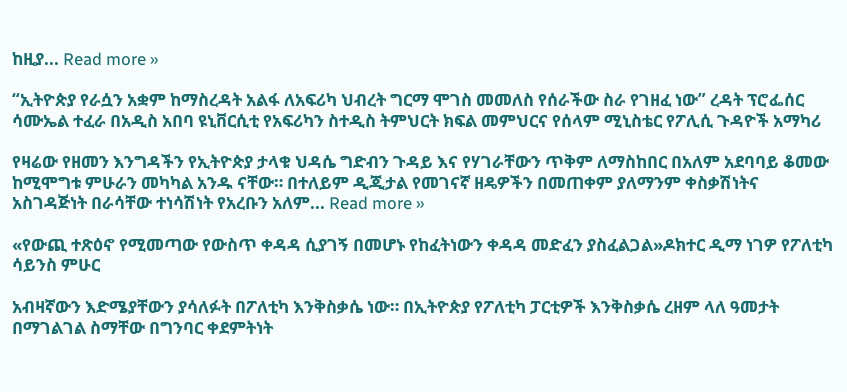ከዚያ... Read more »

“ኢትዮጵያ የራሷን አቋም ከማስረዳት አልፋ ለአፍሪካ ህብረት ግርማ ሞገስ መመለስ የሰራችው ስራ የገዘፈ ነው” ረዳት ፕሮፌሰር ሳሙኤል ተፈራ በአዲስ አበባ ዩኒቨርሲቲ የአፍሪካን ስተዲስ ትምህርት ክፍል መምህርና የሰላም ሚኒስቴር የፖሊሲ ጉዳዮች አማካሪ

የዛሬው የዘመን እንግዳችን የኢትዮጵያ ታላቁ ህዳሴ ግድብን ጉዳይ እና የሃገራቸውን ጥቅም ለማስከበር በአለም አደባባይ ቆመው ከሚሞግቱ ምሁራን መካካል አንዱ ናቸው። በተለይም ዲጂታል የመገናኛ ዘዴዎችን በመጠቀም ያለማንም ቀስቃሽነትና አስገዳጅነት በራሳቸው ተነሳሽነት የአረቡን አለም... Read more »

«የውጪ ተጽዕኖ የሚመጣው የውስጥ ቀዳዳ ሲያገኝ በመሆኑ የከፈትነውን ቀዳዳ መድፈን ያስፈልጋል»ዶክተር ዲማ ነገዎ የፖለቲካ ሳይንስ ምሁር

አብዛኛውን እድሜያቸውን ያሳለፉት በፖለቲካ እንቅስቃሴ ነው። በኢትዮጵያ የፖለቲካ ፓርቲዎች እንቅስቃሴ ረዘም ላለ ዓመታት በማገልገል ስማቸው በግንባር ቀደምትነት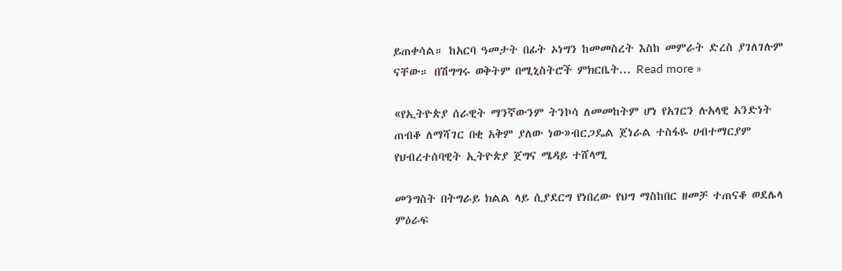ይጠቀሳል። ከአርባ ዓመታት በፊት ኦነግን ከመመስረት እስከ መምራት ድረስ ያገለገሉም ናቸው። በሽግግሩ ወቅትም በሚኒስትሮች ምክርቤት... Read more »

«የኢትዮጵያ ሰራዊት ማንኛውንም ትንኮሳ ለመመከትም ሆነ የአገርን ሉአላዊ አንድነት ጠብቆ ለማሻገር በቂ አቅም ያለው ነው»ብርጋዴል ጀነራል ተስፋዬ ሀብተማርያም የህብረተሰባዊት ኢትዮጵያ ጀግና ሜዳይ ተሸላሚ

መንግስት በትግራይ ክልል ላይ ሲያደርግ የነበረው የህግ ማስከበር ዘመቻ ተጠናቆ ወደሌላ ምዕራፍ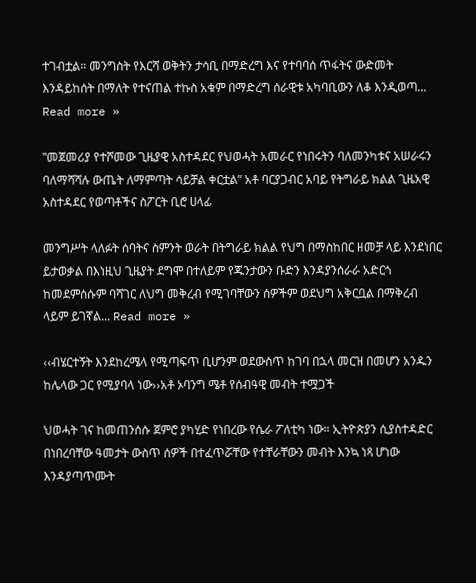ተገብቷል። መንግስት የእርሻ ወቅትን ታሳቢ በማድረግ እና የተባባሰ ጥፋትና ውድመት እንዳይከሰት በማለት የተናጠል ተኩስ አቁም በማድረግ ሰራዊቱ አካባቢውን ለቆ እንዲወጣ... Read more »

‟መጀመሪያ የተሾመው ጊዜያዊ አስተዳደር የህወሓት አመራር የነበሩትን ባለመንካቱና አሠራሩን ባለማሻሻሉ ውጤት ለማምጣት ሳይቻል ቀርቷል” አቶ ባርያጋብር አባይ የትግራይ ክልል ጊዜአዊ አስተዳደር የወጣቶችና ስፖርት ቢሮ ሀላፊ

መንግሥት ላለፉት ሰባትና ስምንት ወራት በትግራይ ክልል የህግ በማስከበር ዘመቻ ላይ እንደነበር ይታወቃል በእነዚህ ጊዜያት ደግሞ በተለይም የጁንታውን ቡድን እንዳያንሰራራ አድርጎ ከመደምሰሱም ባሻገር ለህግ መቅረብ የሚገባቸውን ሰዎችም ወደህግ አቅርቧል በማቅረብ ላይም ይገኛል... Read more »

‹‹ብሄርተኝት እንደከረሜላ የሚጣፍጥ ቢሆንም ወደውስጥ ከገባ በኋላ መርዝ በመሆን አንዱን ከሌላው ጋር የሚያባላ ነው››አቶ ኦባንግ ሜቶ የሰብዓዊ መብት ተሟጋች

ህወሓት ገና ከመጠንሰሱ ጀምሮ ያካሂድ የነበረው የሴራ ፖለቲካ ነው። ኢትዮጵያን ሲያስተዳድር በነበረባቸው ዓመታት ውስጥ ሰዎች በተፈጥሯቸው የተቸራቸውን መብት እንኳ ነጻ ሆነው እንዳያጣጥሙት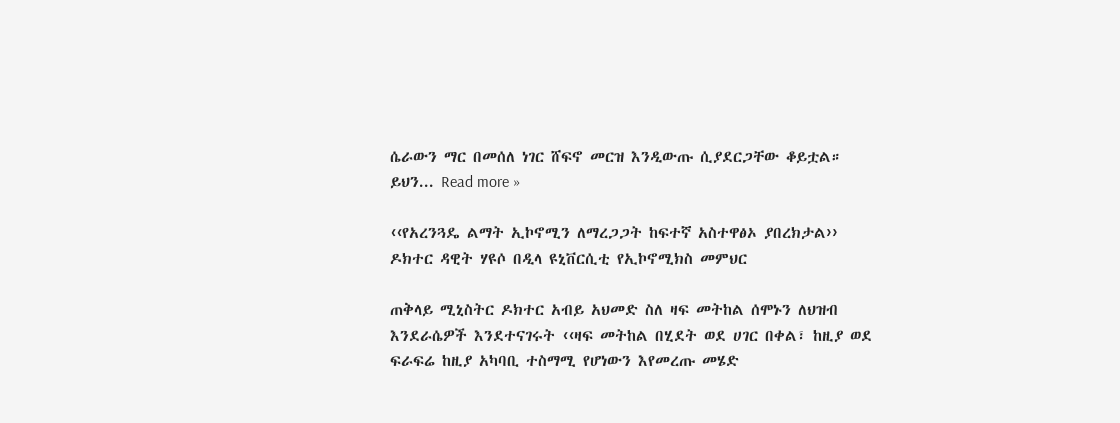ሴራውን ማር በመሰለ ነገር ሸፍኖ መርዝ እንዲውጡ ሲያደርጋቸው ቆይቷል። ይህን... Read more »

‹‹የአረንጓዴ ልማት ኢኮኖሚን ለማረጋጋት ከፍተኛ አስተዋፅኦ ያበረክታል›› ዶክተር ዳዊት ሃዩሶ በዲላ ዩኒቨርሲቲ የኢኮኖሚክስ መምህር

ጠቅላይ ሚኒስትር ዶክተር አብይ አህመድ ስለ ዛፍ መትከል ሰሞኑን ለህዝብ እንደራሴዎች እንደተናገሩት ‹‹ዛፍ መትከል በሂደት ወደ ሀገር በቀል፣ ከዚያ ወደ ፍራፍሬ ከዚያ አካባቢ ተስማሚ የሆነውን እየመረጡ መሄድ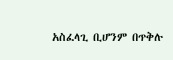አስፈላጊ ቢሆንም በጥቅሉ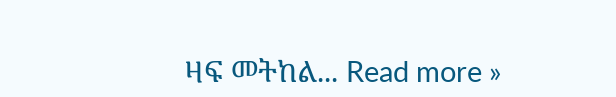ዛፍ መትከል... Read more »